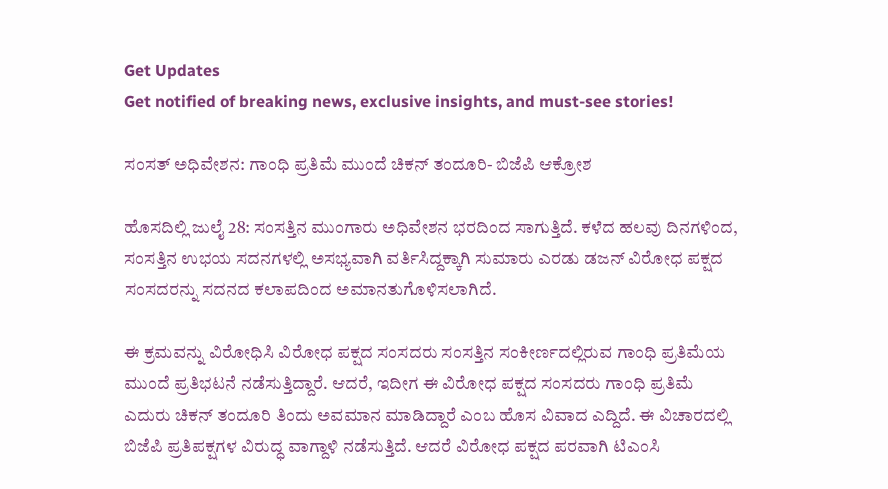Get Updates
Get notified of breaking news, exclusive insights, and must-see stories!

ಸಂಸತ್ ಅಧಿವೇಶನ: ಗಾಂಧಿ ಪ್ರತಿಮೆ ಮುಂದೆ ಚಿಕನ್ ತಂದೂರಿ- ಬಿಜೆಪಿ ಆಕ್ರೋಶ

ಹೊಸದಿಲ್ಲಿ ಜುಲೈ 28: ಸಂಸತ್ತಿನ ಮುಂಗಾರು ಅಧಿವೇಶನ ಭರದಿಂದ ಸಾಗುತ್ತಿದೆ. ಕಳೆದ ಹಲವು ದಿನಗಳಿಂದ, ಸಂಸತ್ತಿನ ಉಭಯ ಸದನಗಳಲ್ಲಿ ಅಸಭ್ಯವಾಗಿ ವರ್ತಿಸಿದ್ದಕ್ಕಾಗಿ ಸುಮಾರು ಎರಡು ಡಜನ್ ವಿರೋಧ ಪಕ್ಷದ ಸಂಸದರನ್ನು ಸದನದ ಕಲಾಪದಿಂದ ಅಮಾನತುಗೊಳಿಸಲಾಗಿದೆ.

ಈ ಕ್ರಮವನ್ನು ವಿರೋಧಿಸಿ ವಿರೋಧ ಪಕ್ಷದ ಸಂಸದರು ಸಂಸತ್ತಿನ ಸಂಕೀರ್ಣದಲ್ಲಿರುವ ಗಾಂಧಿ ಪ್ರತಿಮೆಯ ಮುಂದೆ ಪ್ರತಿಭಟನೆ ನಡೆಸುತ್ತಿದ್ದಾರೆ. ಆದರೆ, ಇದೀಗ ಈ ವಿರೋಧ ಪಕ್ಷದ ಸಂಸದರು ಗಾಂಧಿ ಪ್ರತಿಮೆ ಎದುರು ಚಿಕನ್ ತಂದೂರಿ ತಿಂದು ಅವಮಾನ ಮಾಡಿದ್ದಾರೆ ಎಂಬ ಹೊಸ ವಿವಾದ ಎದ್ದಿದೆ. ಈ ವಿಚಾರದಲ್ಲಿ ಬಿಜೆಪಿ ಪ್ರತಿಪಕ್ಷಗಳ ವಿರುದ್ಧ ವಾಗ್ದಾಳಿ ನಡೆಸುತ್ತಿದೆ. ಆದರೆ ವಿರೋಧ ಪಕ್ಷದ ಪರವಾಗಿ ಟಿಎಂಸಿ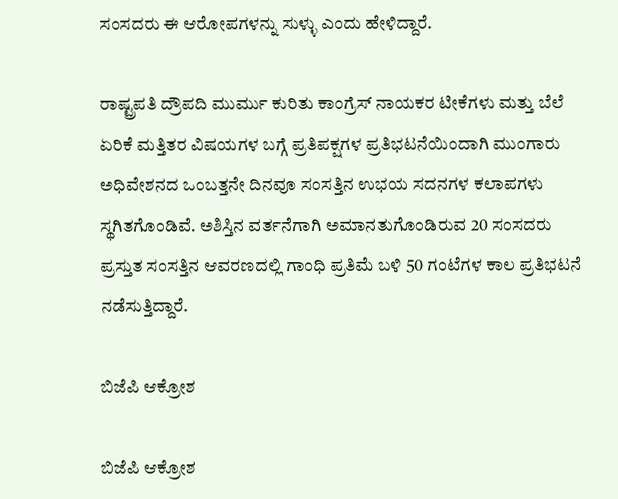ಸಂಸದರು ಈ ಆರೋಪಗಳನ್ನು ಸುಳ್ಳು ಎಂದು ಹೇಳಿದ್ದಾರೆ.

ರಾಷ್ಟ್ರಪತಿ ದ್ರೌಪದಿ ಮುರ್ಮು ಕುರಿತು ಕಾಂಗ್ರೆಸ್ ನಾಯಕರ ಟೀಕೆಗಳು ಮತ್ತು ಬೆಲೆ ಏರಿಕೆ ಮತ್ತಿತರ ವಿಷಯಗಳ ಬಗ್ಗೆ ಪ್ರತಿಪಕ್ಷಗಳ ಪ್ರತಿಭಟನೆಯಿಂದಾಗಿ ಮುಂಗಾರು ಅಧಿವೇಶನದ ಒಂಬತ್ತನೇ ದಿನವೂ ಸಂಸತ್ತಿನ ಉಭಯ ಸದನಗಳ ಕಲಾಪಗಳು ಸ್ಥಗಿತಗೊಂಡಿವೆ. ಅಶಿಸ್ತಿನ ವರ್ತನೆಗಾಗಿ ಅಮಾನತುಗೊಂಡಿರುವ 20 ಸಂಸದರು ಪ್ರಸ್ತುತ ಸಂಸತ್ತಿನ ಆವರಣದಲ್ಲಿ ಗಾಂಧಿ ಪ್ರತಿಮೆ ಬಳಿ 50 ಗಂಟೆಗಳ ಕಾಲ ಪ್ರತಿಭಟನೆ ನಡೆಸುತ್ತಿದ್ದಾರೆ.

ಬಿಜೆಪಿ ಆಕ್ರೋಶ

ಬಿಜೆಪಿ ಆಕ್ರೋಶ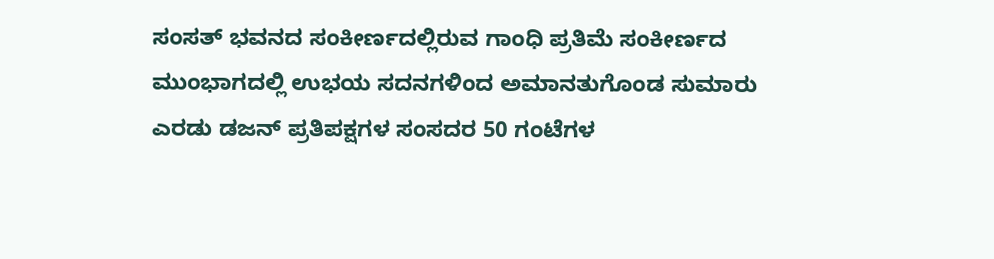ಸಂಸತ್ ಭವನದ ಸಂಕೀರ್ಣದಲ್ಲಿರುವ ಗಾಂಧಿ ಪ್ರತಿಮೆ ಸಂಕೀರ್ಣದ ಮುಂಭಾಗದಲ್ಲಿ ಉಭಯ ಸದನಗಳಿಂದ ಅಮಾನತುಗೊಂಡ ಸುಮಾರು ಎರಡು ಡಜನ್ ಪ್ರತಿಪಕ್ಷಗಳ ಸಂಸದರ 50 ಗಂಟೆಗಳ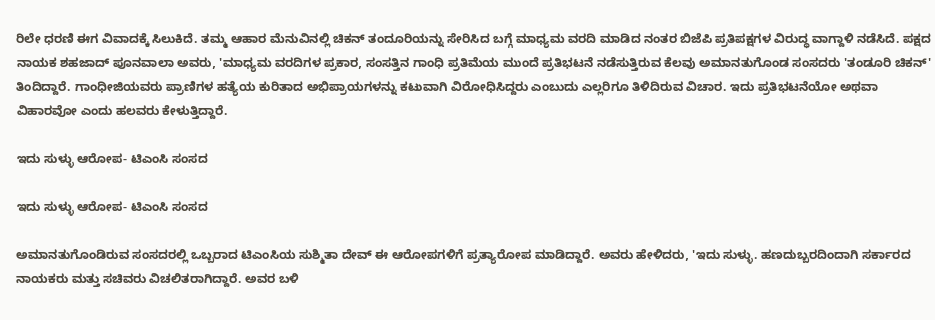ರಿಲೇ ಧರಣಿ ಈಗ ವಿವಾದಕ್ಕೆ ಸಿಲುಕಿದೆ. ತಮ್ಮ ಆಹಾರ ಮೆನುವಿನಲ್ಲಿ ಚಿಕನ್ ತಂದೂರಿಯನ್ನು ಸೇರಿಸಿದ ಬಗ್ಗೆ ಮಾಧ್ಯಮ ವರದಿ ಮಾಡಿದ ನಂತರ ಬಿಜೆಪಿ ಪ್ರತಿಪಕ್ಷಗಳ ವಿರುದ್ಧ ವಾಗ್ದಾಳಿ ನಡೆಸಿದೆ. ಪಕ್ಷದ ನಾಯಕ ಶಹಜಾದ್ ಪೂನವಾಲಾ ಅವರು, 'ಮಾಧ್ಯಮ ವರದಿಗಳ ಪ್ರಕಾರ, ಸಂಸತ್ತಿನ ಗಾಂಧಿ ಪ್ರತಿಮೆಯ ಮುಂದೆ ಪ್ರತಿಭಟನೆ ನಡೆಸುತ್ತಿರುವ ಕೆಲವು ಅಮಾನತುಗೊಂಡ ಸಂಸದರು 'ತಂಡೂರಿ ಚಿಕನ್' ತಿಂದಿದ್ದಾರೆ. ಗಾಂಧೀಜಿಯವರು ಪ್ರಾಣಿಗಳ ಹತ್ಯೆಯ ಕುರಿತಾದ ಅಭಿಪ್ರಾಯಗಳನ್ನು ಕಟುವಾಗಿ ವಿರೋಧಿಸಿದ್ದರು ಎಂಬುದು ಎಲ್ಲರಿಗೂ ತಿಳಿದಿರುವ ವಿಚಾರ. ಇದು ಪ್ರತಿಭಟನೆಯೋ ಅಥವಾ ವಿಹಾರವೋ ಎಂದು ಹಲವರು ಕೇಳುತ್ತಿದ್ದಾರೆ.

ಇದು ಸುಳ್ಳು ಆರೋಪ- ಟಿಎಂಸಿ ಸಂಸದ

ಇದು ಸುಳ್ಳು ಆರೋಪ- ಟಿಎಂಸಿ ಸಂಸದ

ಅಮಾನತುಗೊಂಡಿರುವ ಸಂಸದರಲ್ಲಿ ಒಬ್ಬರಾದ ಟಿಎಂಸಿಯ ಸುಶ್ಮಿತಾ ದೇವ್ ಈ ಆರೋಪಗಳಿಗೆ ಪ್ರತ್ಯಾರೋಪ ಮಾಡಿದ್ದಾರೆ. ಅವರು ಹೇಳಿದರು, 'ಇದು ಸುಳ್ಳು. ಹಣದುಬ್ಬರದಿಂದಾಗಿ ಸರ್ಕಾರದ ನಾಯಕರು ಮತ್ತು ಸಚಿವರು ವಿಚಲಿತರಾಗಿದ್ದಾರೆ. ಅವರ ಬಳಿ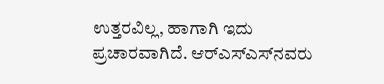ಉತ್ತರವಿಲ್ಲ, ಹಾಗಾಗಿ ಇದು ಪ್ರಚಾರವಾಗಿದೆ. ಆರ್‌ಎಸ್‌ಎಸ್‌ನವರು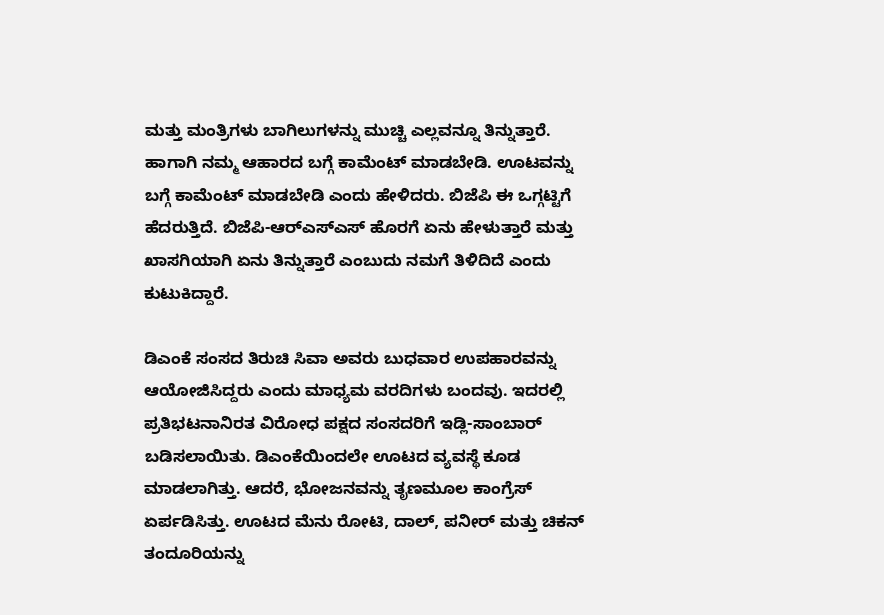ಮತ್ತು ಮಂತ್ರಿಗಳು ಬಾಗಿಲುಗಳನ್ನು ಮುಚ್ಚಿ ಎಲ್ಲವನ್ನೂ ತಿನ್ನುತ್ತಾರೆ. ಹಾಗಾಗಿ ನಮ್ಮ ಆಹಾರದ ಬಗ್ಗೆ ಕಾಮೆಂಟ್ ಮಾಡಬೇಡಿ. ಊಟವನ್ನು ಬಗ್ಗೆ ಕಾಮೆಂಟ್ ಮಾಡಬೇಡಿ ಎಂದು ಹೇಳಿದರು. ಬಿಜೆಪಿ ಈ ಒಗ್ಗಟ್ಟಿಗೆ ಹೆದರುತ್ತಿದೆ. ಬಿಜೆಪಿ-ಆರ್‌ಎಸ್‌ಎಸ್ ಹೊರಗೆ ಏನು ಹೇಳುತ್ತಾರೆ ಮತ್ತು ಖಾಸಗಿಯಾಗಿ ಏನು ತಿನ್ನುತ್ತಾರೆ ಎಂಬುದು ನಮಗೆ ತಿಳಿದಿದೆ ಎಂದು ಕುಟುಕಿದ್ದಾರೆ.

ಡಿಎಂಕೆ ಸಂಸದ ತಿರುಚಿ ಸಿವಾ ಅವರು ಬುಧವಾರ ಉಪಹಾರವನ್ನು ಆಯೋಜಿಸಿದ್ದರು ಎಂದು ಮಾಧ್ಯಮ ವರದಿಗಳು ಬಂದವು. ಇದರಲ್ಲಿ ಪ್ರತಿಭಟನಾನಿರತ ವಿರೋಧ ಪಕ್ಷದ ಸಂಸದರಿಗೆ ಇಡ್ಲಿ-ಸಾಂಬಾರ್ ಬಡಿಸಲಾಯಿತು. ಡಿಎಂಕೆಯಿಂದಲೇ ಊಟದ ವ್ಯವಸ್ಥೆ ಕೂಡ ಮಾಡಲಾಗಿತ್ತು. ಆದರೆ, ಭೋಜನವನ್ನು ತೃಣಮೂಲ ಕಾಂಗ್ರೆಸ್ ಏರ್ಪಡಿಸಿತ್ತು. ಊಟದ ಮೆನು ರೋಟಿ, ದಾಲ್, ಪನೀರ್ ಮತ್ತು ಚಿಕನ್ ತಂದೂರಿಯನ್ನು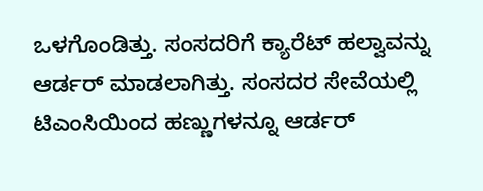ಒಳಗೊಂಡಿತ್ತು. ಸಂಸದರಿಗೆ ಕ್ಯಾರೆಟ್ ಹಲ್ವಾವನ್ನು ಆರ್ಡರ್ ಮಾಡಲಾಗಿತ್ತು. ಸಂಸದರ ಸೇವೆಯಲ್ಲಿ ಟಿಎಂಸಿಯಿಂದ ಹಣ್ಣುಗಳನ್ನೂ ಆರ್ಡರ್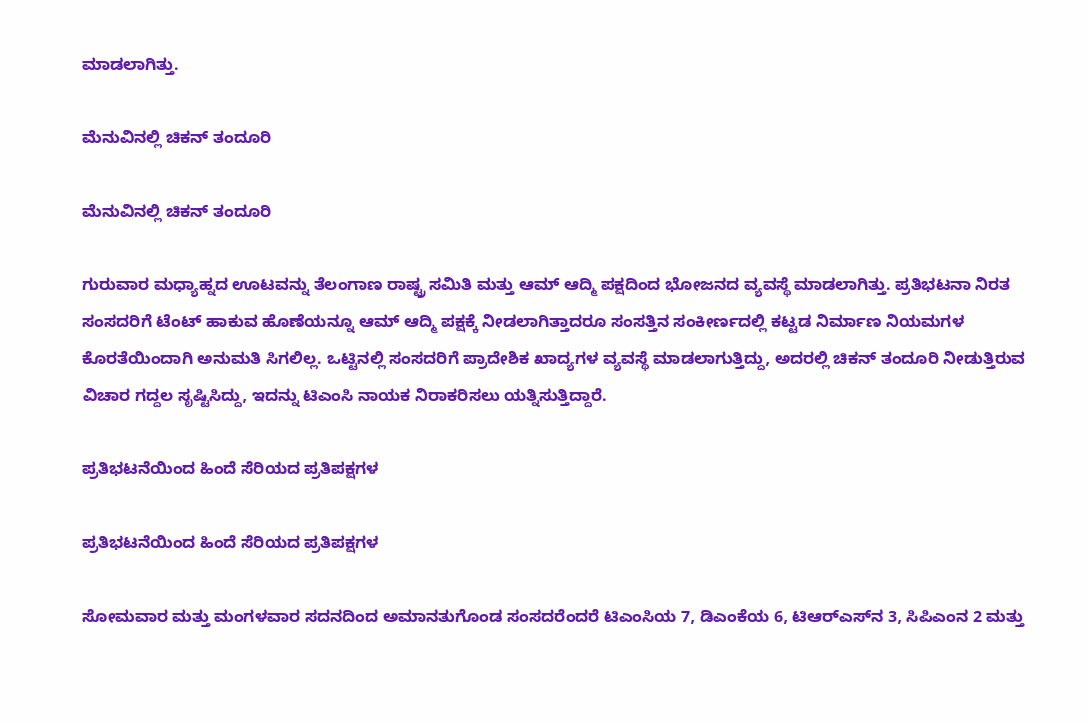ಮಾಡಲಾಗಿತ್ತು.

ಮೆನುವಿನಲ್ಲಿ ಚಿಕನ್ ತಂದೂರಿ

ಮೆನುವಿನಲ್ಲಿ ಚಿಕನ್ ತಂದೂರಿ

ಗುರುವಾರ ಮಧ್ಯಾಹ್ನದ ಊಟವನ್ನು ತೆಲಂಗಾಣ ರಾಷ್ಟ್ರ ಸಮಿತಿ ಮತ್ತು ಆಮ್ ಆದ್ಮಿ ಪಕ್ಷದಿಂದ ಭೋಜನದ ವ್ಯವಸ್ಥೆ ಮಾಡಲಾಗಿತ್ತು. ಪ್ರತಿಭಟನಾ ನಿರತ ಸಂಸದರಿಗೆ ಟೆಂಟ್ ಹಾಕುವ ಹೊಣೆಯನ್ನೂ ಆಮ್ ಆದ್ಮಿ ಪಕ್ಷಕ್ಕೆ ನೀಡಲಾಗಿತ್ತಾದರೂ ಸಂಸತ್ತಿನ ಸಂಕೀರ್ಣದಲ್ಲಿ ಕಟ್ಟಡ ನಿರ್ಮಾಣ ನಿಯಮಗಳ ಕೊರತೆಯಿಂದಾಗಿ ಅನುಮತಿ ಸಿಗಲಿಲ್ಲ. ಒಟ್ಟಿನಲ್ಲಿ ಸಂಸದರಿಗೆ ಪ್ರಾದೇಶಿಕ ಖಾದ್ಯಗಳ ವ್ಯವಸ್ಥೆ ಮಾಡಲಾಗುತ್ತಿದ್ದು, ಅದರಲ್ಲಿ ಚಿಕನ್ ತಂದೂರಿ ನೀಡುತ್ತಿರುವ ವಿಚಾರ ಗದ್ದಲ ಸೃಷ್ಟಿಸಿದ್ದು, ಇದನ್ನು ಟಿಎಂಸಿ ನಾಯಕ ನಿರಾಕರಿಸಲು ಯತ್ನಿಸುತ್ತಿದ್ದಾರೆ.

ಪ್ರತಿಭಟನೆಯಿಂದ ಹಿಂದೆ ಸೆರಿಯದ ಪ್ರತಿಪಕ್ಷಗಳ

ಪ್ರತಿಭಟನೆಯಿಂದ ಹಿಂದೆ ಸೆರಿಯದ ಪ್ರತಿಪಕ್ಷಗಳ

ಸೋಮವಾರ ಮತ್ತು ಮಂಗಳವಾರ ಸದನದಿಂದ ಅಮಾನತುಗೊಂಡ ಸಂಸದರೆಂದರೆ ಟಿಎಂಸಿಯ 7, ಡಿಎಂಕೆಯ 6, ಟಿಆರ್‌ಎಸ್‌ನ 3, ಸಿಪಿಎಂನ 2 ಮತ್ತು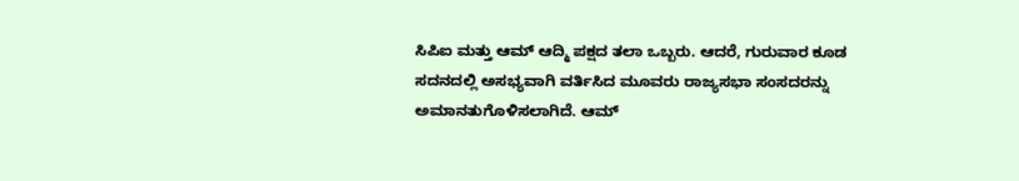ಸಿಪಿಐ ಮತ್ತು ಆಮ್ ಆದ್ಮಿ ಪಕ್ಷದ ತಲಾ ಒಬ್ಬರು. ಆದರೆ, ಗುರುವಾರ ಕೂಡ ಸದನದಲ್ಲಿ ಅಸಭ್ಯವಾಗಿ ವರ್ತಿಸಿದ ಮೂವರು ರಾಜ್ಯಸಭಾ ಸಂಸದರನ್ನು ಅಮಾನತುಗೊಳಿಸಲಾಗಿದೆ. ಆಮ್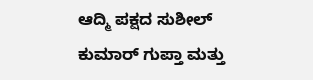ಆದ್ಮಿ ಪಕ್ಷದ ಸುಶೀಲ್ ಕುಮಾರ್ ಗುಪ್ತಾ ಮತ್ತು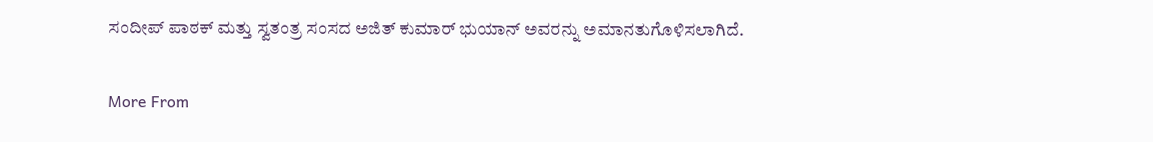ಸಂದೀಪ್ ಪಾಠಕ್ ಮತ್ತು ಸ್ವತಂತ್ರ ಸಂಸದ ಅಜಿತ್ ಕುಮಾರ್ ಭುಯಾನ್ ಅವರನ್ನು ಅಮಾನತುಗೊಳಿಸಲಾಗಿದೆ.

More From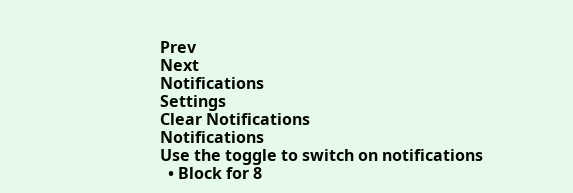Prev
Next
Notifications
Settings
Clear Notifications
Notifications
Use the toggle to switch on notifications
  • Block for 8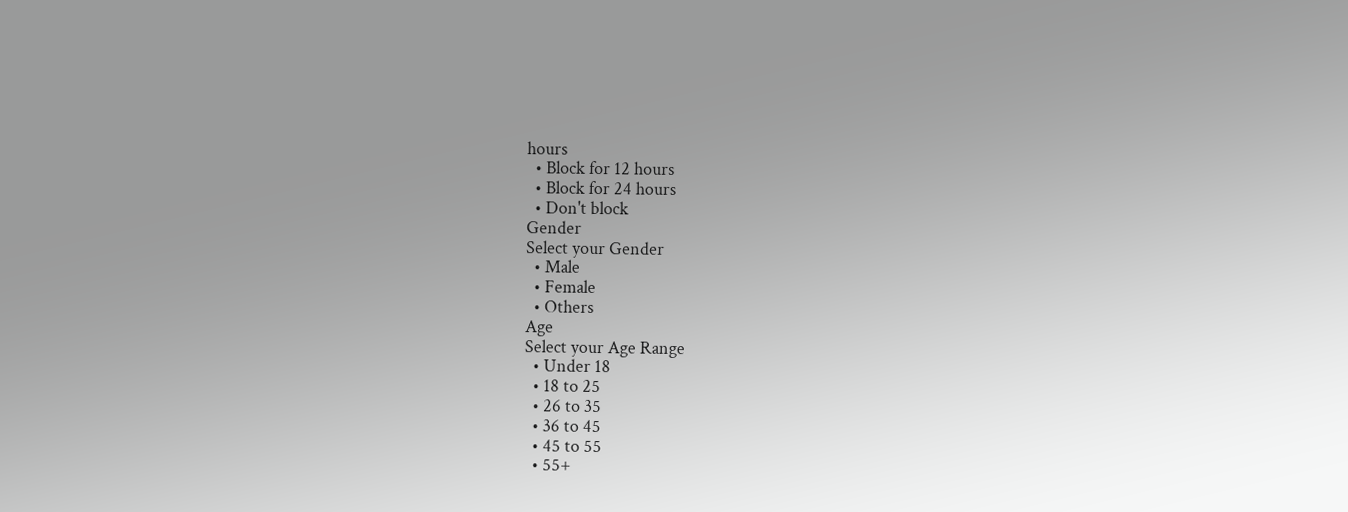hours
  • Block for 12 hours
  • Block for 24 hours
  • Don't block
Gender
Select your Gender
  • Male
  • Female
  • Others
Age
Select your Age Range
  • Under 18
  • 18 to 25
  • 26 to 35
  • 36 to 45
  • 45 to 55
  • 55+